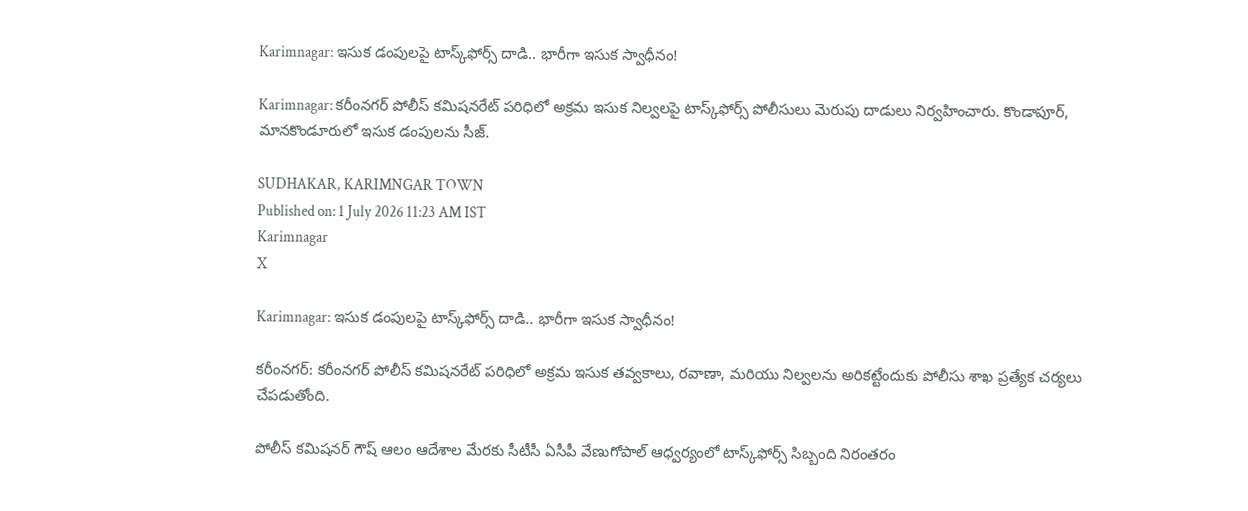Karimnagar: ఇసుక డంపులపై టాస్క్‌ఫోర్స్ దాడి.. భారీగా ఇసుక స్వాధీనం!

Karimnagar: కరీంనగర్ పోలీస్ కమిషనరేట్ పరిధిలో అక్రమ ఇసుక నిల్వలపై టాస్క్‌ఫోర్స్ పోలీసులు మెరుపు దాడులు నిర్వహించారు. కొండాపూర్, మానకొండూరులో ఇసుక డంపులను సీజ్.

SUDHAKAR, KARIMNGAR TOWN
Published on: 1 July 2026 11:23 AM IST
Karimnagar
X

Karimnagar: ఇసుక డంపులపై టాస్క్‌ఫోర్స్ దాడి.. భారీగా ఇసుక స్వాధీనం!

కరీంనగర్: కరీంనగర్ పోలీస్ కమిషనరేట్ పరిధిలో అక్రమ ఇసుక తవ్వకాలు, రవాణా, మరియు నిల్వలను అరికట్టేందుకు పోలీసు శాఖ ప్రత్యేక చర్యలు చేపడుతోంది.

పోలీస్ కమిషనర్ గౌష్ ఆలం ఆదేశాల మేరకు సీటీసీ ఏసీపీ వేణుగోపాల్ ఆధ్వర్యంలో టాస్క్‌ఫోర్స్ సిబ్బంది నిరంతరం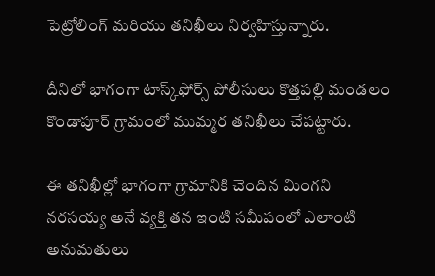పెట్రోలింగ్ మరియు తనిఖీలు నిర్వహిస్తున్నారు.

దీనిలో భాగంగా టాస్క్‌ఫోర్స్ పోలీసులు కొత్తపల్లి మండలం కొండాపూర్ గ్రామంలో ముమ్మర తనిఖీలు చేపట్టారు.

ఈ తనిఖీల్లో భాగంగా గ్రామానికి చెందిన మింగని నరసయ్య అనే వ్యక్తి తన ఇంటి సమీపంలో ఎలాంటి అనుమతులు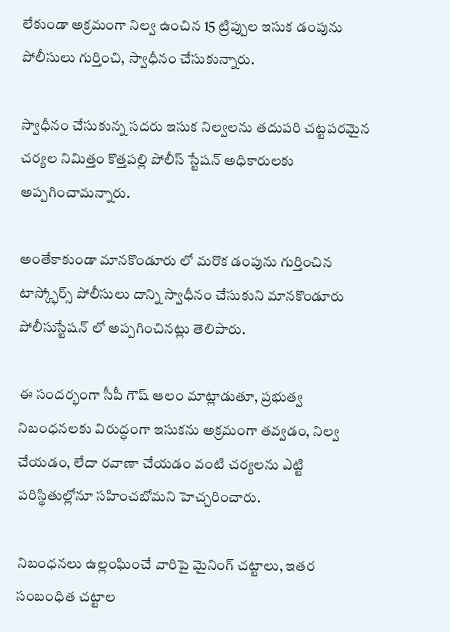లేకుండా అక్రమంగా నిల్వ ఉంచిన 15 ట్రిప్పుల ఇసుక డంపును పోలీసులు గుర్తించి, స్వాధీనం చేసుకున్నారు.

స్వాధీనం చేసుకున్న సదరు ఇసుక నిల్వలను తదుపరి చట్టపరమైన చర్యల నిమిత్తం కొత్తపల్లి పోలీస్ స్టేషన్ అధికారులకు అప్పగించామన్నారు.

అంతేకాకుండా మానకొండూరు లో మరొక డంపును గుర్తించిన టాస్క్ఫోర్స్ పోలీసులు దాన్ని స్వాధీనం చేసుకుని మానకొండూరు పోలీసుస్టేషన్ లో అప్పగించినట్లు తెలిపారు.

ఈ సందర్భంగా సీపీ గౌష్ ఆలం మాట్లాడుతూ, ప్రభుత్వ నిబంధనలకు విరుద్ధంగా ఇసుకను అక్రమంగా తవ్వడం, నిల్వ చేయడం, లేదా రవాణా చేయడం వంటి చర్యలను ఎట్టి పరిస్థితుల్లోనూ సహించబోమని హెచ్చరించారు.

నిబంధనలు ఉల్లంఘించే వారిపై మైనింగ్ చట్టాలు, ఇతర సంబంధిత చట్టాల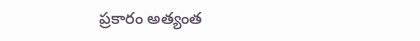ప్రకారం అత్యంత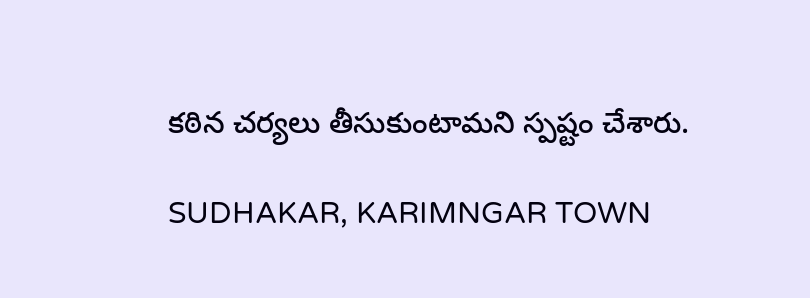కఠిన చర్యలు తీసుకుంటామని స్పష్టం చేశారు.

SUDHAKAR, KARIMNGAR TOWN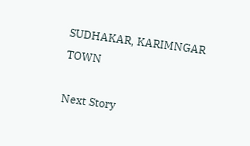SUDHAKAR, KARIMNGAR TOWN

Next Story